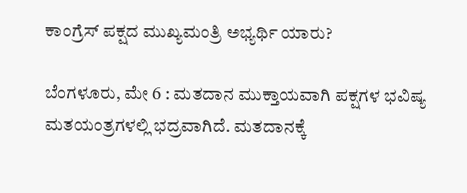ಕಾಂಗ್ರೆಸ್ ಪಕ್ಷದ ಮುಖ್ಯಮಂತ್ರಿ ಅಭ್ಯರ್ಥಿ ಯಾರು?

ಬೆಂಗಳೂರು, ಮೇ 6 : ಮತದಾನ ಮುಕ್ತಾಯವಾಗಿ ಪಕ್ಷಗಳ ಭವಿಷ್ಯ ಮತಯಂತ್ರಗಳಲ್ಲಿ ಭದ್ರವಾಗಿದೆ. ಮತದಾನಕ್ಕೆ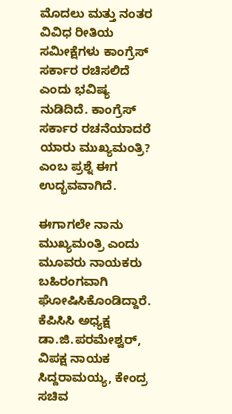ಮೊದಲು ಮತ್ತು ನಂತರ ವಿವಿಧ ರೀತಿಯ ಸಮೀಕ್ಷೆಗಳು ಕಾಂಗ್ರೆಸ್ ಸರ್ಕಾರ ರಚಿಸಲಿದೆ ಎಂದು ಭವಿಷ್ಯ ನುಡಿದಿದೆ. ಕಾಂಗ್ರೆಸ್ ಸರ್ಕಾರ ರಚನೆಯಾದರೆ ಯಾರು ಮುಖ್ಯಮಂತ್ರಿ? ಎಂಬ ಪ್ರಶ್ನೆ ಈಗ ಉದ್ಭವವಾಗಿದೆ.

ಈಗಾಗಲೇ ನಾನು ಮುಖ್ಯಮಂತ್ರಿ ಎಂದು ಮೂವರು ನಾಯಕರು ಬಹಿರಂಗವಾಗಿ ಘೋಷಿಸಿಕೊಂಡಿದ್ದಾರೆ. ಕೆಪಿಸಿಸಿ ಅಧ್ಯಕ್ಷ ಡಾ.ಜಿ.ಪರಮೇಶ್ವರ್, ವಿಪಕ್ಷ ನಾಯಕ ಸಿದ್ದರಾಮಯ್ಯ, ಕೇಂದ್ರ ಸಚಿವ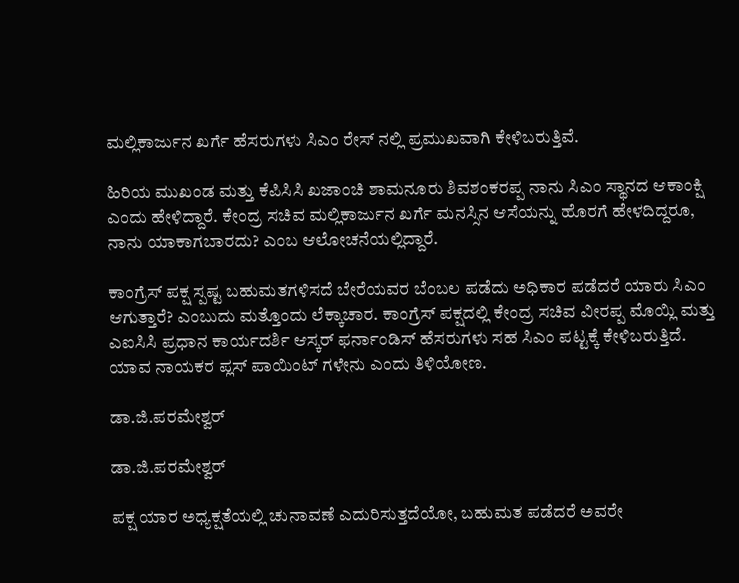ಮಲ್ಲಿಕಾರ್ಜುನ ಖರ್ಗೆ ಹೆಸರುಗಳು ಸಿಎಂ ರೇಸ್ ನಲ್ಲಿ ಪ್ರಮುಖವಾಗಿ ಕೇಳಿಬರುತ್ತಿವೆ.

ಹಿರಿಯ ಮುಖಂಡ ಮತ್ತು ಕೆಪಿಸಿಸಿ ಖಜಾಂಚಿ ಶಾಮನೂರು ಶಿವಶಂಕರಪ್ಪ ನಾನು ಸಿಎಂ ಸ್ಥಾನದ ಆಕಾಂಕ್ಷಿ ಎಂದು ಹೇಳಿದ್ದಾರೆ. ಕೇಂದ್ರ ಸಚಿವ ಮಲ್ಲಿಕಾರ್ಜುನ ಖರ್ಗೆ ಮನಸ್ಸಿನ ಆಸೆಯನ್ನು ಹೊರಗೆ ಹೇಳದಿದ್ದರೂ, ನಾನು ಯಾಕಾಗಬಾರದು? ಎಂಬ ಆಲೋಚನೆಯಲ್ಲಿದ್ದಾರೆ.

ಕಾಂಗ್ರೆಸ್ ಪಕ್ಷ ಸ್ಪಷ್ಟ ಬಹುಮತಗಳಿಸದೆ ಬೇರೆಯವರ ಬೆಂಬಲ ಪಡೆದು ಅಧಿಕಾರ ಪಡೆದರೆ ಯಾರು ಸಿಎಂ ಆಗುತ್ತಾರೆ? ಎಂಬುದು ಮತ್ತೊಂದು ಲೆಕ್ಕಾಚಾರ. ಕಾಂಗ್ರೆಸ್ ಪಕ್ಷದಲ್ಲಿ ಕೇಂದ್ರ ಸಚಿವ ವೀರಪ್ಪ ಮೊಯ್ಲಿ ಮತ್ತು ಎಐಸಿಸಿ ಪ್ರಧಾನ ಕಾರ್ಯದರ್ಶಿ ಆಸ್ಕರ್ ಫರ್ನಾಂಡಿಸ್ ಹೆಸರುಗಳು ಸಹ ಸಿಎಂ ಪಟ್ಟಕ್ಕೆ ಕೇಳಿಬರುತ್ತಿದೆ. ಯಾವ ನಾಯಕರ ಪ್ಲಸ್ ಪಾಯಿಂಟ್ ಗಳೇನು ಎಂದು ತಿಳಿಯೋಣ.

ಡಾ.ಜಿ.ಪರಮೇಶ್ವರ್

ಡಾ.ಜಿ.ಪರಮೇಶ್ವರ್

ಪಕ್ಷ ಯಾರ ಅಧ್ಯಕ್ಷತೆಯಲ್ಲಿ ಚುನಾವಣೆ ಎದುರಿಸುತ್ತದೆಯೋ, ಬಹುಮತ ಪಡೆದರೆ ಅವರೇ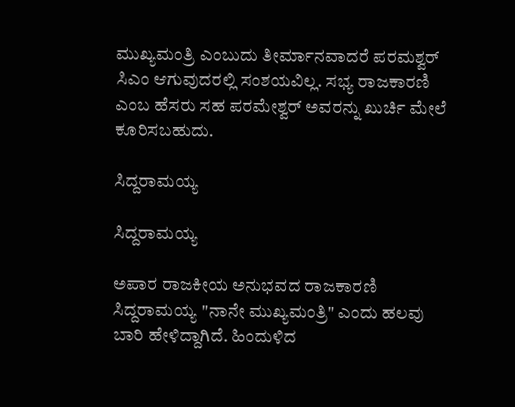ಮುಖ್ಯಮಂತ್ರಿ ಎಂಬುದು ತೀರ್ಮಾನವಾದರೆ ಪರಮಶ್ವರ್ ಸಿಎಂ ಆಗುವುದರಲ್ಲಿ ಸಂಶಯವಿಲ್ಲ. ಸಭ್ಯ ರಾಜಕಾರಣಿ ಎಂಬ ಹೆಸರು ಸಹ ಪರಮೇಶ್ವರ್ ಅವರನ್ನು ಖುರ್ಚಿ ಮೇಲೆ ಕೂರಿಸಬಹುದು.

ಸಿದ್ದರಾಮಯ್ಯ

ಸಿದ್ದರಾಮಯ್ಯ

ಅಪಾರ ರಾಜಕೀಯ ಅನುಭವದ ರಾಜಕಾರಣಿ ಸಿದ್ದರಾಮಯ್ಯ "ನಾನೇ ಮುಖ್ಯಮಂತ್ರಿ" ಎಂದು ಹಲವು ಬಾರಿ ಹೇಳಿದ್ದಾಗಿದೆ. ಹಿಂದುಳಿದ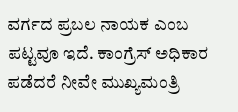ವರ್ಗದ ಪ್ರಬಲ ನಾಯಕ ಎಂಬ ಪಟ್ಟವೂ ಇದೆ. ಕಾಂಗ್ರೆಸ್ ಅಧಿಕಾರ ಪಡೆದರೆ ನೀವೇ ಮುಖ್ಯಮಂತ್ರಿ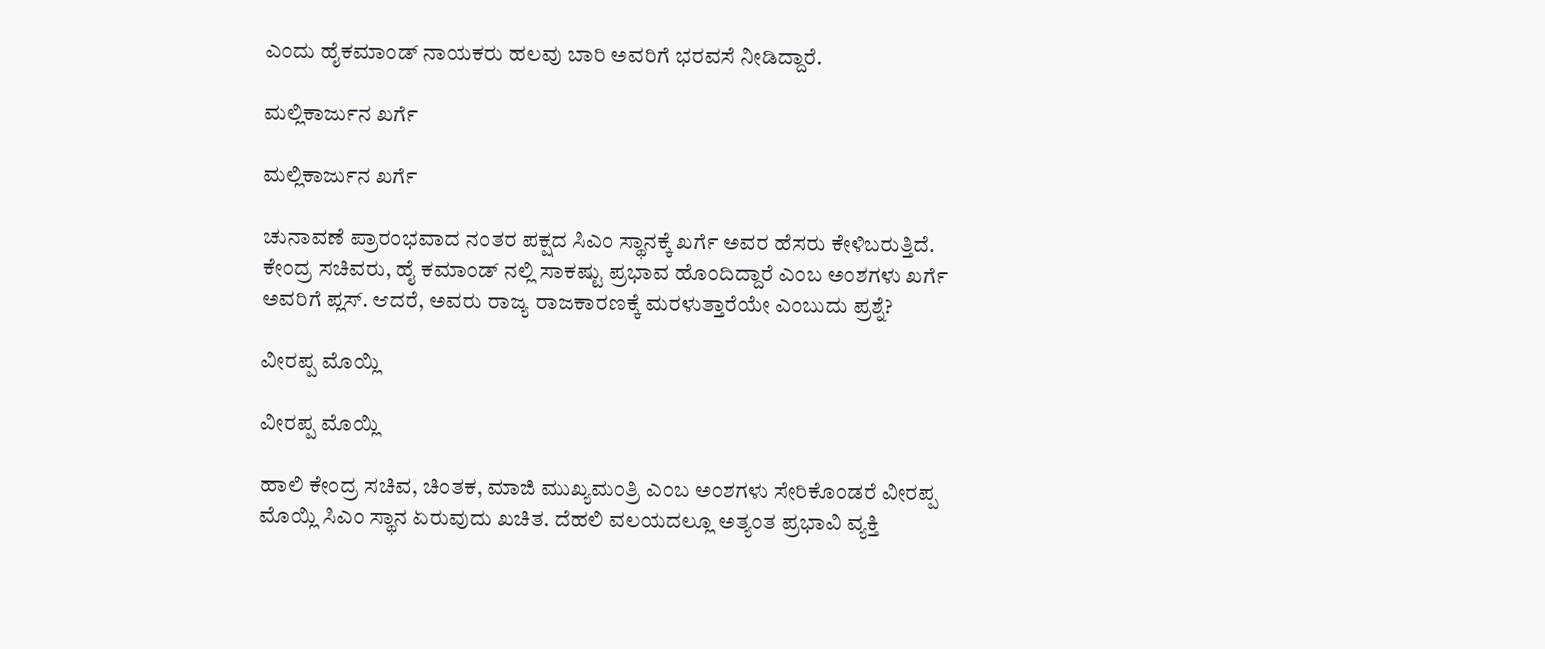ಎಂದು ಹೈಕಮಾಂಡ್ ನಾಯಕರು ಹಲವು ಬಾರಿ ಅವರಿಗೆ ಭರವಸೆ ನೀಡಿದ್ದಾರೆ.

ಮಲ್ಲಿಕಾರ್ಜುನ ಖರ್ಗೆ

ಮಲ್ಲಿಕಾರ್ಜುನ ಖರ್ಗೆ

ಚುನಾವಣೆ ಪ್ರಾರಂಭವಾದ ನಂತರ ಪಕ್ಷದ ಸಿಎಂ ಸ್ಥಾನಕ್ಕೆ ಖರ್ಗೆ ಅವರ ಹೆಸರು ಕೇಳಿಬರುತ್ತಿದೆ. ಕೇಂದ್ರ ಸಚಿವರು, ಹೈ ಕಮಾಂಡ್ ನಲ್ಲಿ ಸಾಕಷ್ಟು ಪ್ರಭಾವ ಹೊಂದಿದ್ದಾರೆ ಎಂಬ ಅಂಶಗಳು ಖರ್ಗೆ ಅವರಿಗೆ ಪ್ಲಸ್. ಆದರೆ, ಅವರು ರಾಜ್ಯ ರಾಜಕಾರಣಕ್ಕೆ ಮರಳುತ್ತಾರೆಯೇ ಎಂಬುದು ಪ್ರಶ್ನೆ?

ವೀರಪ್ಪ ಮೊಯ್ಲಿ

ವೀರಪ್ಪ ಮೊಯ್ಲಿ

ಹಾಲಿ ಕೇಂದ್ರ ಸಚಿವ, ಚಿಂತಕ, ಮಾಜಿ ಮುಖ್ಯಮಂತ್ರಿ ಎಂಬ ಅಂಶಗಳು ಸೇರಿಕೊಂಡರೆ ವೀರಪ್ಪ ಮೊಯ್ಲಿ ಸಿಎಂ ಸ್ಥಾನ ಏರುವುದು ಖಚಿತ. ದೆಹಲಿ ವಲಯದಲ್ಲೂ ಅತ್ಯಂತ ಪ್ರಭಾವಿ ವ್ಯಕ್ತಿ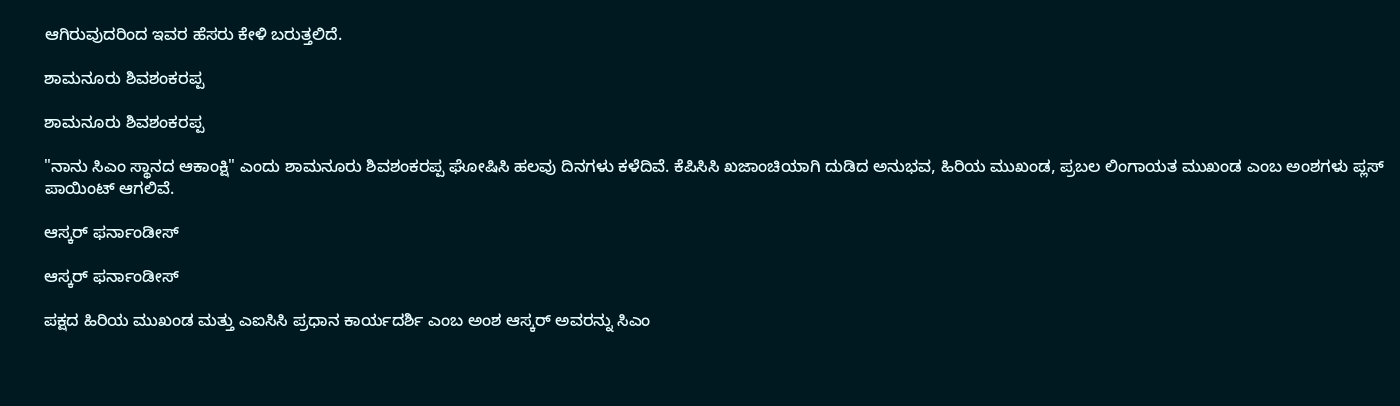ಆಗಿರುವುದರಿಂದ ಇವರ ಹೆಸರು ಕೇಳಿ ಬರುತ್ತಲಿದೆ.

ಶಾಮನೂರು ಶಿವಶಂಕರಪ್ಪ

ಶಾಮನೂರು ಶಿವಶಂಕರಪ್ಪ

"ನಾನು ಸಿಎಂ ಸ್ಥಾನದ ಆಕಾಂಕ್ಷಿ" ಎಂದು ಶಾಮನೂರು ಶಿವಶಂಕರಪ್ಪ ಘೋಷಿಸಿ ಹಲವು ದಿನಗಳು ಕಳೆದಿವೆ. ಕೆಪಿಸಿಸಿ ಖಜಾಂಚಿಯಾಗಿ ದುಡಿದ ಅನುಭವ, ಹಿರಿಯ ಮುಖಂಡ, ಪ್ರಬಲ ಲಿಂಗಾಯತ ಮುಖಂಡ ಎಂಬ ಅಂಶಗಳು ಪ್ಲಸ್ ಪಾಯಿಂಟ್ ಆಗಲಿವೆ.

ಆಸ್ಕರ್ ಫರ್ನಾಂಡೀಸ್

ಆಸ್ಕರ್ ಫರ್ನಾಂಡೀಸ್

ಪಕ್ಷದ ಹಿರಿಯ ಮುಖಂಡ ಮತ್ತು ಎಐಸಿಸಿ ಪ್ರಧಾನ ಕಾರ್ಯದರ್ಶಿ ಎಂಬ ಅಂಶ ಆಸ್ಕರ್ ಅವರನ್ನು ಸಿಎಂ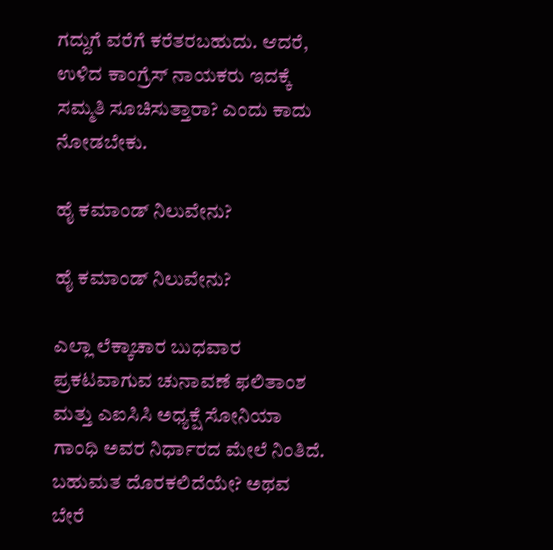ಗದ್ದುಗೆ ವರೆಗೆ ಕರೆತರಬಹುದು. ಆದರೆ, ಉಳಿದ ಕಾಂಗ್ರೆಸ್ ನಾಯಕರು ಇದಕ್ಕೆ ಸಮ್ಮತಿ ಸೂಚಿಸುತ್ತಾರಾ? ಎಂದು ಕಾದು ನೋಡಬೇಕು.

ಹೈ ಕಮಾಂಡ್ ನಿಲುವೇನು?

ಹೈ ಕಮಾಂಡ್ ನಿಲುವೇನು?

ಎಲ್ಲಾ ಲೆಕ್ಕಾಚಾರ ಬುಧವಾರ ಪ್ರಕಟವಾಗುವ ಚುನಾವಣೆ ಫಲಿತಾಂಶ ಮತ್ತು ಎಐಸಿಸಿ ಅಧ್ಯಕ್ಷೆ ಸೋನಿಯಾ ಗಾಂಧಿ ಅವರ ನಿರ್ಧಾರದ ಮೇಲೆ ನಿಂತಿದೆ. ಬಹುಮತ ದೊರಕಲಿದೆಯೇ? ಅಥವ ಬೇರೆ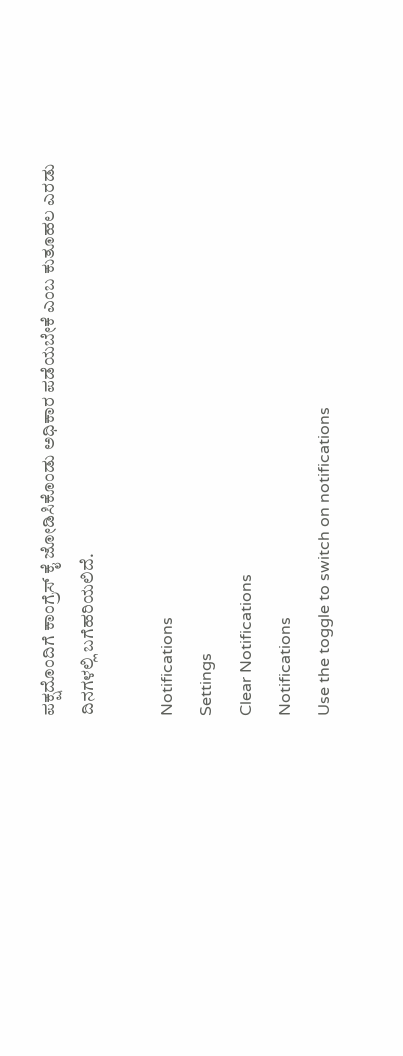ಪಕ್ಷದೊಂದಿಗೆ ಕಾಂಗ್ರೆಸ್ ಕೈ ಜೋಡಿಸಿಕೊಂಡು ಅಧಿಕಾರ ಪಡೆಯಬೇಕೆ ಎಂಬ ಕುತೂಹಲ ಎರಡು ದಿನಗಳಲ್ಲಿ ಬಗೆಹರಿಯಲಿದೆ.

Notifications
Settings
Clear Notifications
Notifications
Use the toggle to switch on notifications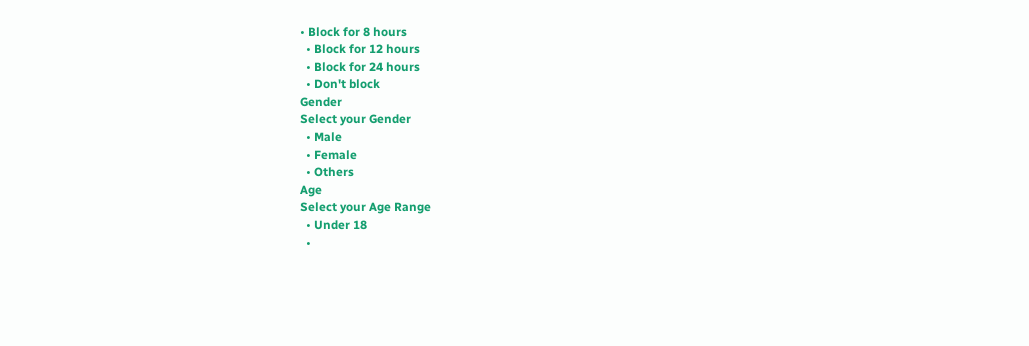• Block for 8 hours
  • Block for 12 hours
  • Block for 24 hours
  • Don't block
Gender
Select your Gender
  • Male
  • Female
  • Others
Age
Select your Age Range
  • Under 18
  •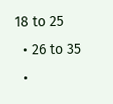18 to 25
  • 26 to 35
  •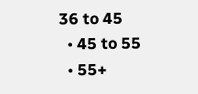36 to 45
  • 45 to 55
  • 55+